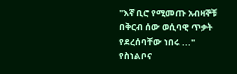"እኛ ቢሮ የሚመጡ አብዛኞቹ በቅርብ ሰው ወሲባዊ ጥቃት የደረሰባቸው ነበሩ ..." የስነልቦና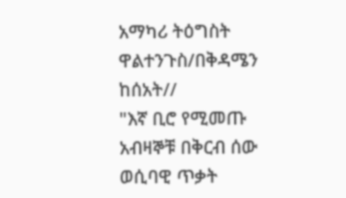አማካሪ ትዕግስት ዋልተንጉስ/በቅዳሜን ከሰአት//
"እኛ ቢሮ የሚመጡ አብዛኞቹ በቅርብ ሰው ወሲባዊ ጥቃት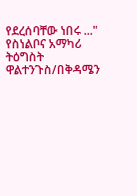የደረሰባቸው ነበሩ ..." የስነልቦና አማካሪ ትዕግስት ዋልተንጉስ/በቅዳሜን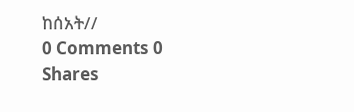ከሰአት//
0 Comments 0 Shares